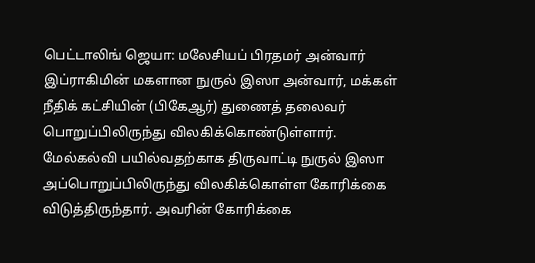பெட்டாலிங் ஜெயா: மலேசியப் பிரதமர் அன்வார் இப்ராகிமின் மகளான நுருல் இஸா அன்வார், மக்கள் நீதிக் கட்சியின் (பிகேஆர்) துணைத் தலைவர் பொறுப்பிலிருந்து விலகிக்கொண்டுள்ளார்.
மேல்கல்வி பயில்வதற்காக திருவாட்டி நுருல் இஸா அப்பொறுப்பிலிருந்து விலகிக்கொள்ள கோரிக்கை விடுத்திருந்தார். அவரின் கோரிக்கை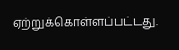ஏற்றுக்கொள்ளப்பட்டது.